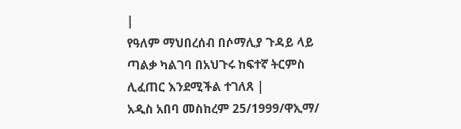|
የዓለም ማህበረሰብ በሶማሊያ ጉዳይ ላይ ጣልቃ ካልገባ በአህጉሩ ከፍተኛ ትርምስ ሊፈጠር እንደሚችል ተገለጸ |
አዲስ አበባ መስከረም 25/1999/ዋኢማ/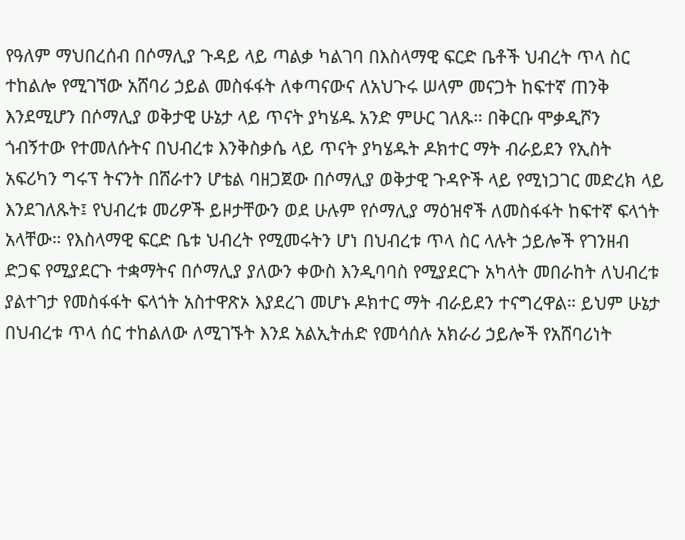የዓለም ማህበረሰብ በሶማሊያ ጉዳይ ላይ ጣልቃ ካልገባ በእስላማዊ ፍርድ ቤቶች ህብረት ጥላ ስር ተከልሎ የሚገኘው አሸባሪ ኃይል መስፋፋት ለቀጣናውና ለአህጉሩ ሠላም መናጋት ከፍተኛ ጠንቅ እንደሚሆን በሶማሊያ ወቅታዊ ሁኔታ ላይ ጥናት ያካሄዱ አንድ ምሁር ገለጹ። በቅርቡ ሞቃዲሾን ጎብኝተው የተመለሱትና በህብረቱ እንቅስቃሴ ላይ ጥናት ያካሄዱት ዶክተር ማት ብራይደን የኢስት አፍሪካን ግሩፕ ትናንት በሸራተን ሆቴል ባዘጋጀው በሶማሊያ ወቅታዊ ጉዳዮች ላይ የሚነጋገር መድረክ ላይ እንደገለጹት፤ የህብረቱ መሪዎች ይዞታቸውን ወደ ሁሉም የሶማሊያ ማዕዝኖች ለመስፋፋት ከፍተኛ ፍላጎት አላቸው። የእስላማዊ ፍርድ ቤቱ ህብረት የሚመሩትን ሆነ በህብረቱ ጥላ ስር ላሉት ኃይሎች የገንዘብ ድጋፍ የሚያደርጉ ተቋማትና በሶማሊያ ያለውን ቀውስ እንዲባባስ የሚያደርጉ አካላት መበራከት ለህብረቱ ያልተገታ የመስፋፋት ፍላጎት አስተዋጽኦ እያደረገ መሆኑ ዶክተር ማት ብራይደን ተናግረዋል። ይህም ሁኔታ በህብረቱ ጥላ ሰር ተከልለው ለሚገኙት እንደ አልኢትሐድ የመሳሰሉ አክራሪ ኃይሎች የአሸባሪነት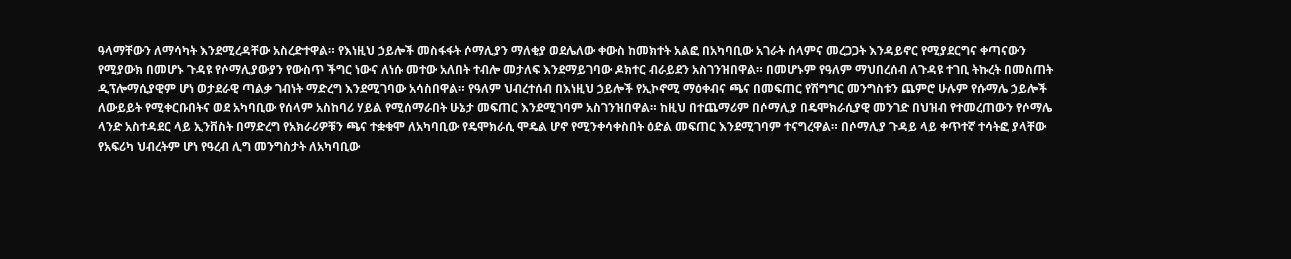ዓላማቸውን ለማሳካት እንደሚረዳቸው አስረድተዋል። የእነዚህ ኃይሎች መስፋፋት ሶማሊያን ማለቂያ ወደሌለው ቀውስ ከመክተት አልፎ በአካባቢው አገራት ሰላምና መረጋጋት እንዳይኖር የሚያደርግና ቀጣናውን የሚያውክ በመሆኑ ጉዳዩ የሶማሊያውያን የውስጥ ችግር ነውና ለነሱ መተው አለበት ተብሎ መታለፍ እንደማይገባው ዶክተር ብራይደን አስገንዝበዋል። በመሆኑም የዓለም ማህበረሰብ ለጉዳዩ ተገቢ ትኩረት በመስጠት ዲፕሎማሲያዊም ሆነ ወታደራዊ ጣልቃ ገብነት ማድረግ እንደሚገባው አሳስበዋል። የዓለም ህብረተሰብ በእነዚህ ኃይሎች የኢኮኖሚ ማዕቀብና ጫና በመፍጠር የሽግግር መንግስቱን ጨምሮ ሁሉም የሱማሌ ኃይሎች ለውይይት የሚቀርቡበትና ወደ አካባቢው የሰላም አስከባሪ ሃይል የሚሰማራበት ሁኔታ መፍጠር እንደሚገባም አስገንዝበዋል። ከዚህ በተጨማሪም በሶማሊያ በዴሞክራሲያዊ መንገድ በህዝብ የተመረጠውን የሶማሌ ላንድ አስተዳደር ላይ ኢንቨስት በማድረግ የአክራሪዎቹን ጫና ተቋቁሞ ለአካባቢው የዴሞክራሲ ሞዴል ሆኖ የሚንቀሳቀስበት ዕድል መፍጠር እንደሚገባም ተናግረዋል። በሶማሊያ ጉዳይ ላይ ቀጥተኛ ተሳትፎ ያላቸው የአፍሪካ ህብረትም ሆነ የዓረብ ሊግ መንግስታት ለአካባቢው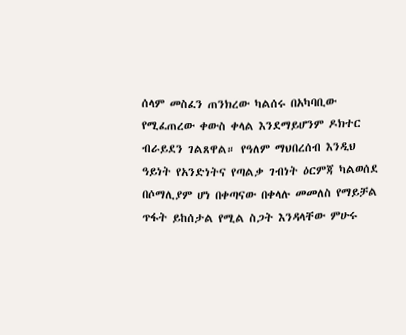ሰላም መስፈን ጠንክረው ካልሰሩ በአካባቢው የሚፈጠረው ቀውስ ቀላል እንደማይሆንም ዶክተር ብራይደን ገልጸዋል። የዓለም ማህበረሰብ እንዲህ ዓይነት የአንድነትና የጣልቃ ገብነት ዕርምጃ ካልወሰደ በሶማሊያም ሆነ በቀጣናው በቀላሉ መመለስ የማይቻል ጥፋት ይከሰታል የሚል ስጋት እንዳላቸው ምሁሩ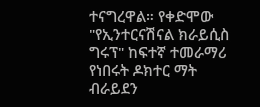ተናግረዋል። የቀድሞው "የኢንተርናሽናል ክራይሲስ ግሩፕ" ከፍተኛ ተመራማሪ የነበሩት ዶክተር ማት ብራይደን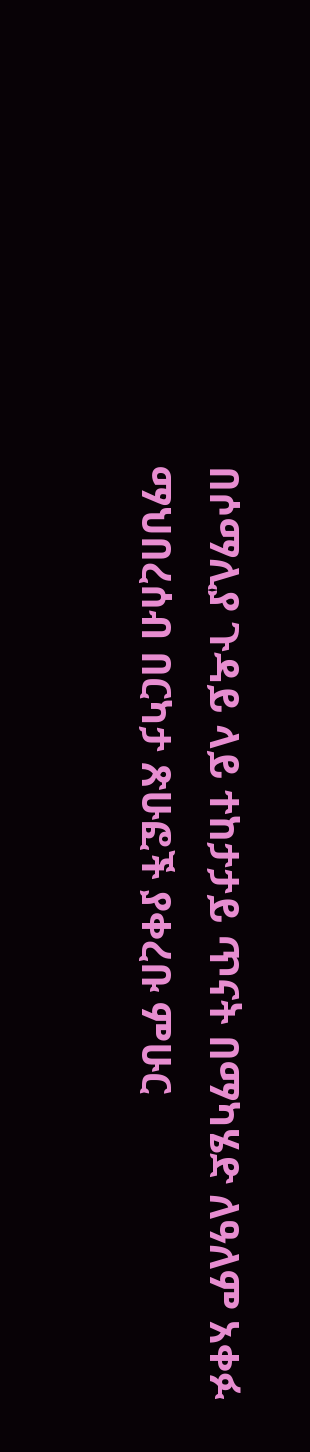በሶማሊያ ጉዳይ ላይ ተከታታይ ጥናት በማካሄድ ለዓለም አቀፉ ማህበረሰብ በርካታ ጽሁፎች ያቀረቡ ምሁር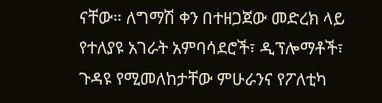ናቸው። ለግማሽ ቀን በተዘጋጀው መድረክ ላይ የተለያዩ አገራት አምባሳደሮች፣ ዲፕሎማቶች፣ ጉዳዩ የሚመለከታቸው ምሁራንና የፖለቲካ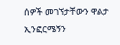ሰዎች መገኘታቸውን ዋልታ ኢንፎርሜኝን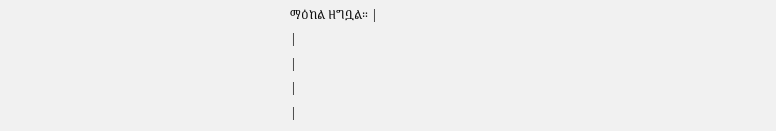ማዕከል ዘግቧል። |
|
|
|
|